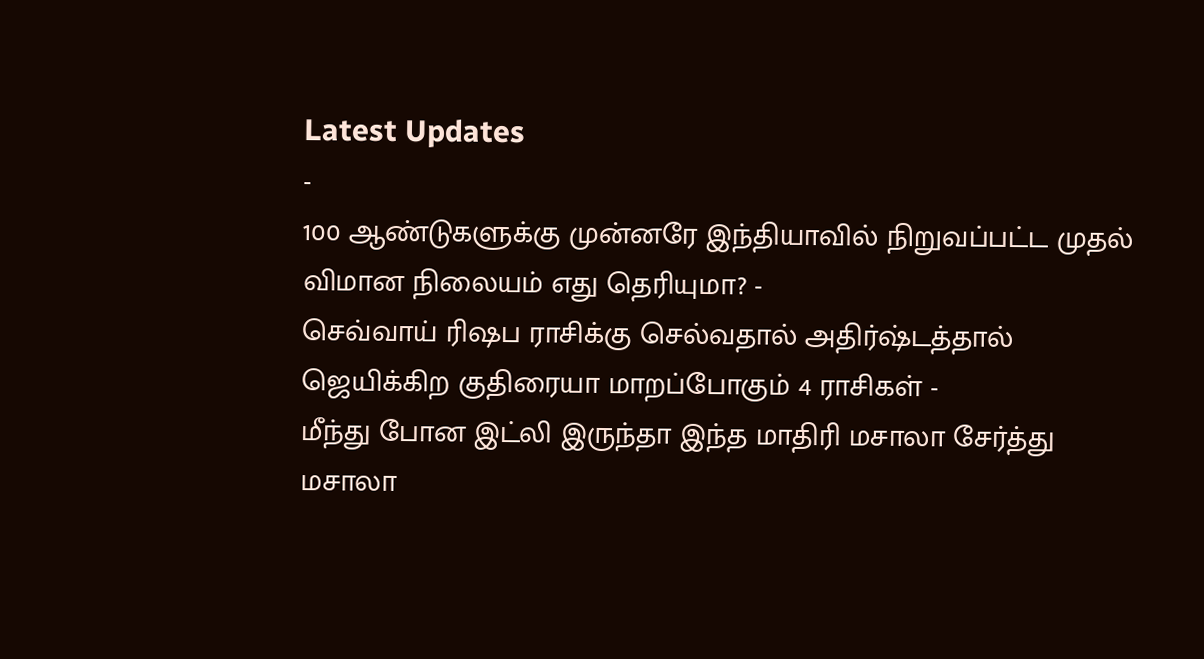Latest Updates
-
100 ஆண்டுகளுக்கு முன்னரே இந்தியாவில் நிறுவப்பட்ட முதல் விமான நிலையம் எது தெரியுமா? -
செவ்வாய் ரிஷப ராசிக்கு செல்வதால் அதிர்ஷ்டத்தால் ஜெயிக்கிற குதிரையா மாறப்போகும் 4 ராசிகள் -
மீந்து போன இட்லி இருந்தா இந்த மாதிரி மசாலா சேர்த்து மசாலா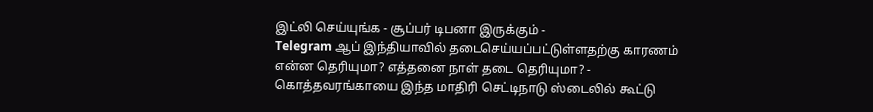இட்லி செய்யுங்க - சூப்பர் டிபனா இருக்கும் -
Telegram ஆப் இந்தியாவில் தடைசெய்யப்பட்டுள்ளதற்கு காரணம் என்ன தெரியுமா? எத்தனை நாள் தடை தெரியுமா? -
கொத்தவரங்காயை இந்த மாதிரி செட்டிநாடு ஸ்டைலில் கூட்டு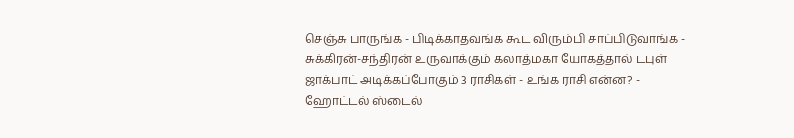செஞ்சு பாருங்க - பிடிக்காதவங்க கூட விரும்பி சாப்பிடுவாங்க -
சுக்கிரன்-சந்திரன் உருவாக்கும் கலாத்மகா யோகத்தால் டபுள் ஜாக்பாட் அடிக்கப்போகும் 3 ராசிகள் - உங்க ராசி என்ன? -
ஹோட்டல் ஸ்டைல்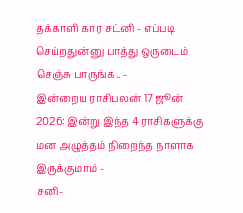தக்காளி கார சட்னி - எப்படி செய்றதுன்னு பாத்து ஒருடைம் செஞ்சு பாருங்க.. -
இன்றைய ராசிபலன் 17 ஜூன் 2026: இன்று இந்த 4 ராசிகளுக்கு மன அழுத்தம் நிறைந்த நாளாக இருக்குமாம் -
சனி-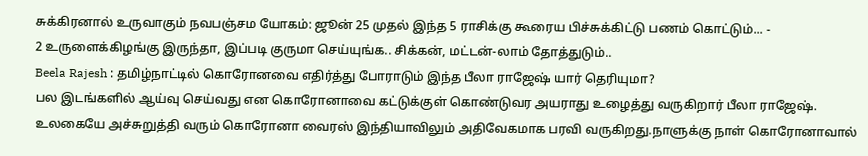சுக்கிரனால் உருவாகும் நவபஞ்சம யோகம்: ஜூன் 25 முதல் இந்த 5 ராசிக்கு கூரைய பிச்சுக்கிட்டு பணம் கொட்டும்... -
2 உருளைக்கிழங்கு இருந்தா, இப்படி குருமா செய்யுங்க.. சிக்கன், மட்டன்-லாம் தோத்துடும்..
Beela Rajesh : தமிழ்நாட்டில் கொரோனவை எதிர்த்து போராடும் இந்த பீலா ராஜேஷ் யார் தெரியுமா?
பல இடங்களில் ஆய்வு செய்வது என கொரோனாவை கட்டுக்குள் கொண்டுவர அயராது உழைத்து வருகிறார் பீலா ராஜேஷ்.
உலகையே அச்சுறுத்தி வரும் கொரோனா வைரஸ் இந்தியாவிலும் அதிவேகமாக பரவி வருகிறது.நாளுக்கு நாள் கொரோனாவால்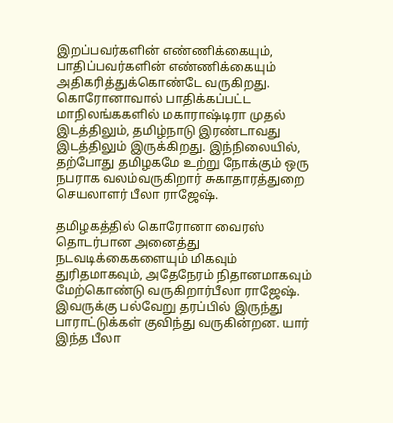இறப்பவர்களின் எண்ணிக்கையும், பாதிப்பவர்களின் எண்ணிக்கையும் அதிகரித்துக்கொண்டே வருகிறது. கொரோனாவால் பாதிக்கப்பட்ட மாநிலங்ககளில் மகாராஷ்டிரா முதல் இடத்திலும், தமிழ்நாடு இரண்டாவது இடத்திலும் இருக்கிறது. இந்நிலையில், தற்போது தமிழகமே உற்று நோக்கும் ஒரு நபராக வலம்வருகிறார் சுகாதாரத்துறை செயலாளர் பீலா ராஜேஷ்.

தமிழகத்தில் கொரோனா வைரஸ் தொடர்பான அனைத்து நடவடிக்கைகளையும் மிகவும் துரிதமாகவும், அதேநேரம் நிதானமாகவும் மேற்கொண்டு வருகிறார்பீலா ராஜேஷ். இவருக்கு பல்வேறு தரப்பில் இருந்து பாராட்டுக்கள் குவிந்து வருகின்றன. யார் இந்த பீலா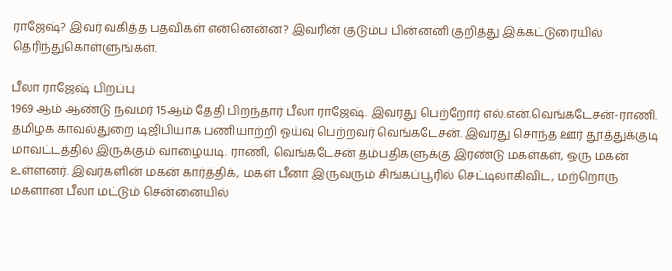ராஜேஷ்? இவர் வகித்த பதவிகள் என்னென்ன? இவரின் குடும்ப பின்னனி குறித்து இக்கட்டுரையில் தெரிந்துகொள்ளுங்கள்.

பீலா ராஜேஷ் பிறப்பு
1969 ஆம் ஆண்டு நவமர் 15ஆம் தேதி பிறந்தார் பீலா ராஜேஷ். இவரது பெற்றோர் எல்.என்.வெங்கடேசன்-ராணி. தமிழக காவல்துறை டிஜிபியாக பணியாற்றி ஓய்வு பெற்றவர் வெங்கடேசன். இவரது சொந்த ஊர் தூத்துக்குடி மாவட்டத்தில் இருக்கும் வாழையடி. ராணி, வெங்கடேசன் தம்பதிகளுக்கு இரண்டு மகள்கள், ஒரு மகன் உள்ளனர். இவர்களின் மகன் கார்த்திக், மகள் பீனா இருவரும் சிங்கப்பூரில் செட்டிலாகிவிட, மற்றொரு மகளான பீலா மட்டும் சென்னையில்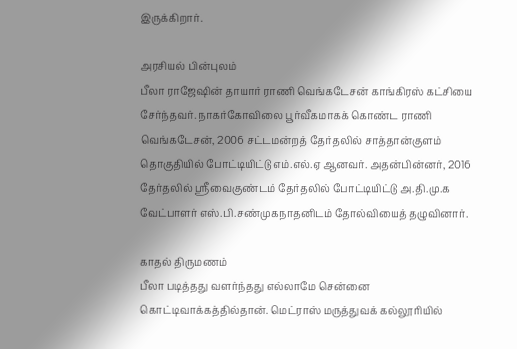இருக்கிறார்.

அரசியல் பின்புலம்
பீலா ராஜேஷின் தாயார் ராணி வெங்கடேசன் காங்கிரஸ் கட்சியை சேர்ந்தவர். நாகர்கோவிலை பூர்வீகமாகக் கொண்ட ராணி வெங்கடேசன், 2006 சட்டமன்றத் தேர்தலில் சாத்தான்குளம் தொகுதியில் போட்டியிட்டு எம்.எல்.ஏ ஆனவர். அதன்பின்னர், 2016 தேர்தலில் ஸ்ரீவைகுண்டம் தேர்தலில் போட்டியிட்டு அ.தி.மு.க வேட்பாளர் எஸ்.பி.சண்முகநாதனிடம் தோல்வியைத் தழுவினார்.

காதல் திருமணம்
பீலா படித்தது வளர்ந்தது எல்லாமே சென்னை கொட்டிவாக்கத்தில்தான். மெட்ராஸ் மருத்துவக் கல்லூரியில்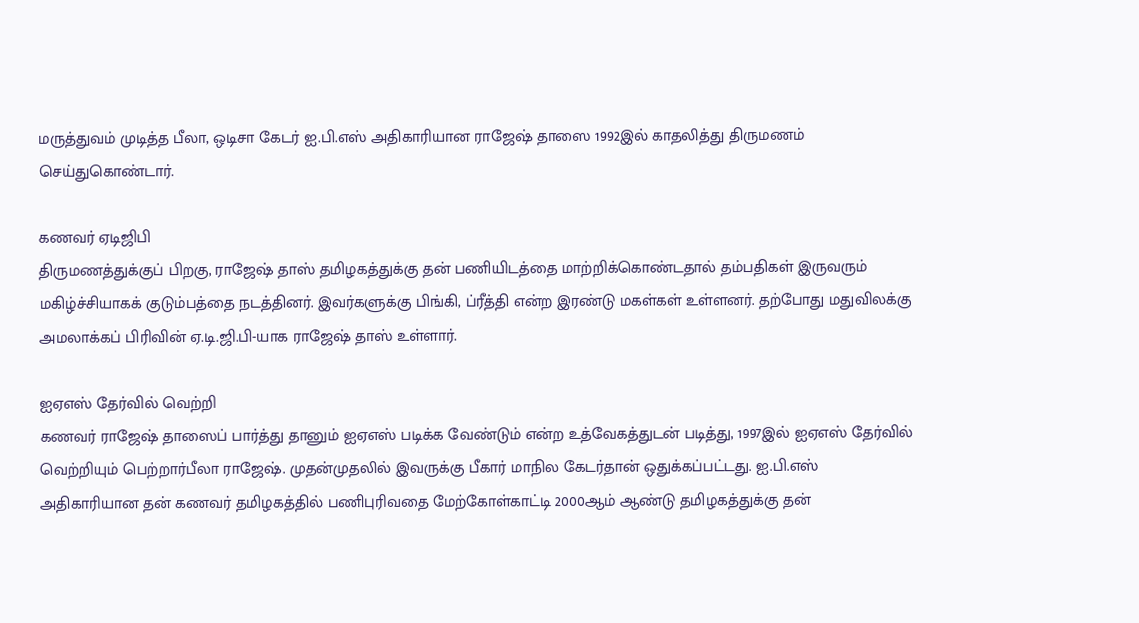மருத்துவம் முடித்த பீலா, ஒடிசா கேடர் ஐ.பி.எஸ் அதிகாரியான ராஜேஷ் தாஸை 1992இல் காதலித்து திருமணம் செய்துகொண்டார்.

கணவர் ஏடிஜிபி
திருமணத்துக்குப் பிறகு, ராஜேஷ் தாஸ் தமிழகத்துக்கு தன் பணியிடத்தை மாற்றிக்கொண்டதால் தம்பதிகள் இருவரும் மகிழ்ச்சியாகக் குடும்பத்தை நடத்தினர். இவர்களுக்கு பிங்கி, ப்ரீத்தி என்ற இரண்டு மகள்கள் உள்ளனர். தற்போது மதுவிலக்கு அமலாக்கப் பிரிவின் ஏ.டி.ஜி.பி-யாக ராஜேஷ் தாஸ் உள்ளார்.

ஐஏஎஸ் தேர்வில் வெற்றி
கணவர் ராஜேஷ் தாஸைப் பார்த்து தானும் ஐஏஎஸ் படிக்க வேண்டும் என்ற உத்வேகத்துடன் படித்து, 1997இல் ஐஏஎஸ் தேர்வில் வெற்றியும் பெற்றார்பீலா ராஜேஷ். முதன்முதலில் இவருக்கு பீகார் மாநில கேடர்தான் ஒதுக்கப்பட்டது. ஐ.பி.எஸ் அதிகாரியான தன் கணவர் தமிழகத்தில் பணிபுரிவதை மேற்கோள்காட்டி 2000ஆம் ஆண்டு தமிழகத்துக்கு தன்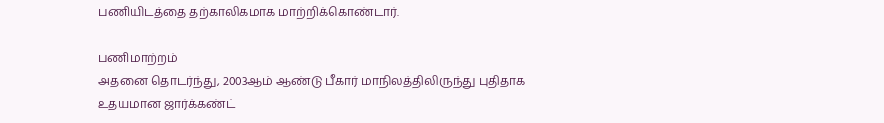பணியிடத்தை தற்காலிகமாக மாற்றிக்கொண்டார்.

பணிமாற்றம்
அதனை தொடர்ந்து, 2003ஆம் ஆண்டு பீகார் மாநிலத்திலிருந்து புதிதாக உதயமான ஜார்க்கண்ட்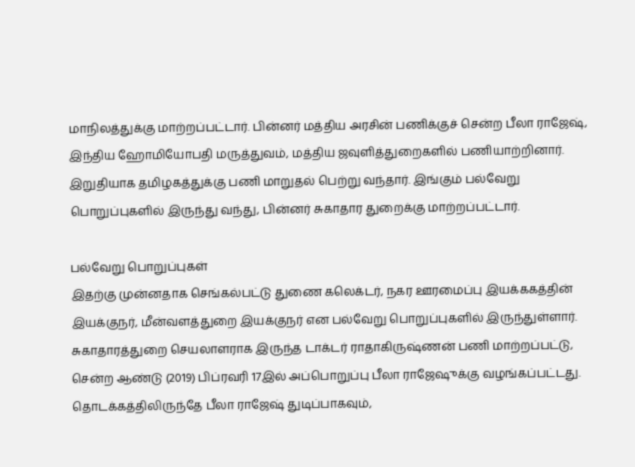மாநிலத்துக்கு மாற்றப்பட்டார். பின்னர் மத்திய அரசின் பணிக்குச் சென்ற பீலா ராஜேஷ், இந்திய ஹோமியோபதி மருத்துவம், மத்திய ஜவுளித்துறைகளில் பணியாற்றினார். இறுதியாக தமிழகத்துக்கு பணி மாறுதல் பெற்று வந்தார். இங்கும் பல்வேறு பொறுப்புகளில் இருந்து வந்து, பின்னர் சுகாதார துறைக்கு மாற்றப்பட்டார்.

பல்வேறு பொறுப்புகள்
இதற்கு முன்னதாக செங்கல்பட்டு துணை கலெக்டர், நகர ஊரமைப்பு இயக்ககத்தின் இயக்குநர், மீன்வளத்துறை இயக்குநர் என பல்வேறு பொறுப்புகளில் இருந்துள்ளார். சுகாதாரத்துறை செயலாளராக இருந்த டாக்டர் ராதாகிருஷ்ணன் பணி மாற்றப்பட்டு, சென்ற ஆண்டு (2019) பிப்ரவரி 17இல் அப்பொறுப்பு பீலா ராஜேஷுக்கு வழங்கப்பட்டது. தொடக்கத்திலிருந்தே பீலா ராஜேஷ் துடிப்பாகவும்,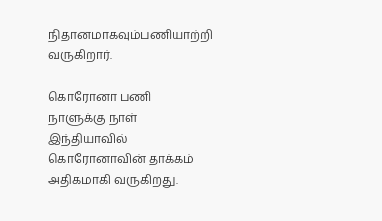நிதானமாகவும்பணியாற்றி வருகிறார்.

கொரோனா பணி
நாளுக்கு நாள் இந்தியாவில் கொரோனாவின் தாக்கம் அதிகமாகி வருகிறது.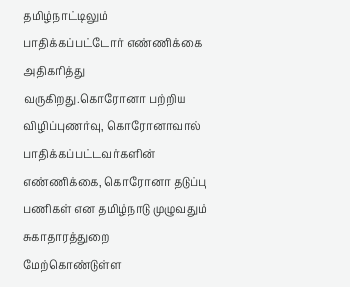தமிழ்நாட்டிலும் பாதிக்கப்பட்டோர் எண்ணிக்கை அதிகரித்து வருகிறது.கொரோனா பற்றிய விழிப்புணர்வு, கொரோனாவால் பாதிக்கப்பட்டவர்களின் எண்ணிக்கை, கொரோனா தடுப்பு பணிகள் என தமிழ்நாடு முழுவதும் சுகாதாரத்துறை மேற்கொண்டுள்ள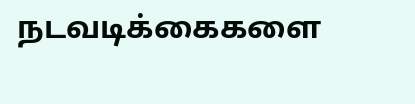நடவடிக்கைகளை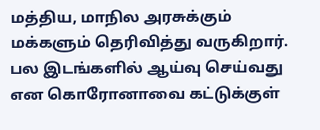மத்திய, மாநில அரசுக்கும் மக்களும் தெரிவித்து வருகிறார். பல இடங்களில் ஆய்வு செய்வது என கொரோனாவை கட்டுக்குள்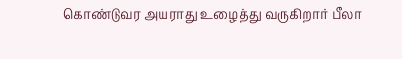கொண்டுவர அயராது உழைத்து வருகிறார் பீலா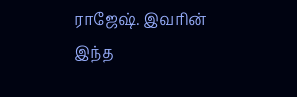ராஜேஷ். இவரின் இந்த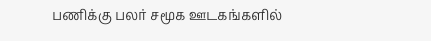பணிக்கு பலர் சமூக ஊடகங்களில்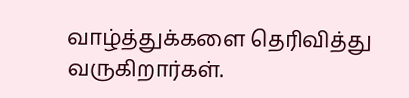வாழ்த்துக்களை தெரிவித்து வருகிறார்கள்.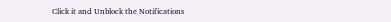Click it and Unblock the Notifications